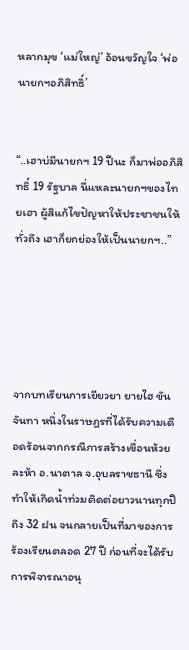หลากมุข ‘แม่ใหญ่’ อ้อนขวัญใจ ‘พ่อนายกฯอภิสิทธิ์’


“..เฮาบ่มีนายกฯ 19 ปีนะ ก็มาพ่ออภิสิทธิ์ 19 รัฐบาล นี่แหละนายกฯของไทยเฮา ผู้สิแก้ไขปัญหาให้ประชาชนให้ทั่วถึง เฮาก็ยกย่องให้เป็นนายกฯ..”





จากบทเรียนการเยียวยา ยายไฮ ขันจันทา หนึ่งในราษฎรที่ได้รับความเดือดร้อนจากกรณีการสร้างเขื่อนห้วยละห้า อ.นาตาล จ.อุบลราชธานี ซึ่งทำให้เกิดน้ำท่วมติดต่อยาวนานทุกปีถึง 32 ฝน จนกลายเป็นที่มาของการร้องเรียนตลอด 27 ปี ก่อนที่จะได้รับการพิจารณาอนุ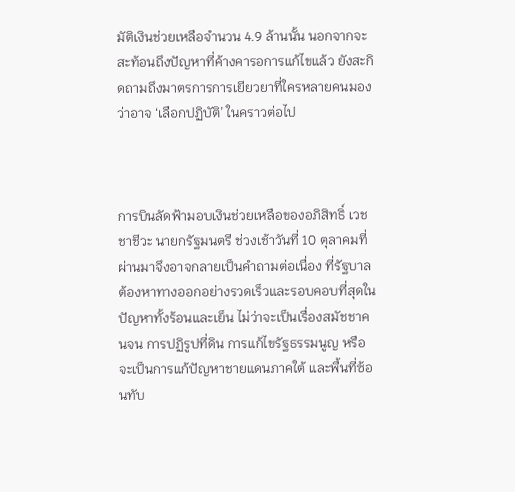มัติเงินช่วยเหลือจำนวน 4.9 ล้านนั้น นอกจากจะสะท้อนถึงปัญหาที่ค้างคารอการแก้ไขแล้ว ยังสะกิดถามถึงมาตรการการเยียวยาที่ใครหลายคนมองว่าอาจ ‘เลือกปฏิบัติ’ ในคราวต่อไป



การบินลัดฟ้ามอบเงินช่วยเหลือของอภิสิทธิ์ เวชชาชีวะ นายกรัฐมนตรี ช่วงเช้าวันที่ 10 ตุลาคมที่ผ่านมาจึงอาจกลายเป็นคำถามต่อเนื่อง ที่รัฐบาลต้องหาทางออกอย่างรวดเร็วและรอบคอบที่สุดในปัญหาทั้งร้อนและเย็น ไม่ว่าจะเป็นเรื่องสมัชชาคนจน การปฏิรูปที่ดิน การแก้ไขรัฐธรรมนูญ หรือจะเป็นการแก้ปัญหาชายแดนภาคใต้ และพื้นที่ซ้อนทับ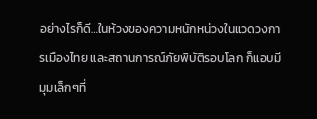อย่างไรก็ดี…ในห้วงของความหนักหน่วงในแวดวงการเมืองไทย และสถานการณ์ภัยพิบัติรอบโลก ก็แอบมีมุมเล็กๆที่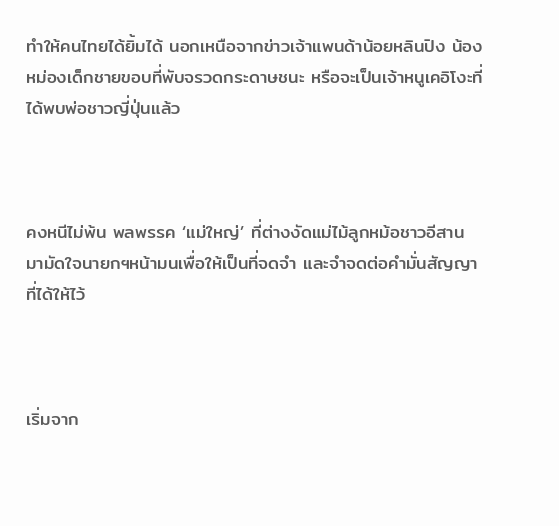ทำให้คนไทยได้ยิ้มได้ นอกเหนือจากข่าวเจ้าแพนด้าน้อยหลินปิง น้องหม่องเด็กชายขอบที่พับจรวดกระดาษชนะ หรือจะเป็นเจ้าหนูเคอิโงะที่ได้พบพ่อชาวญี่ปุ่นแล้ว



คงหนีไม่พ้น พลพรรค ‘แม่ใหญ่’ ที่ต่างงัดแม่ไม้ลูกหม้อชาวอีสาน มามัดใจนายกฯหน้ามนเพื่อให้เป็นที่จดจำ และจำจดต่อคำมั่นสัญญาที่ได้ให้ไว้



เริ่มจาก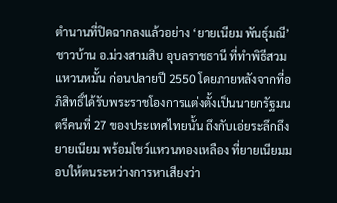ตำนานที่ปิดฉากลงแล้วอย่าง ‘ยายเนียม พันธุ์มณี’ ชาวบ้าน อ.ม่วงสามสิบ อุบลราชธานี ที่ทำพิธีสวมแหวนหมั้น ก่อนปลายปี 2550 โดยภายหลังจากที่อภิสิทธิ์ได้รับพระราชโองการแต่งตั้งเป็นนายกรัฐมนตรีคนที่ 27 ของประเทศไทยนั้น ถึงกับเอ่ยระลึกถึงยายเนียม พร้อมโชว์แหวนทองเหลือง ที่ยายเนียมมอบให้ตนระหว่างการหาเสียงว่า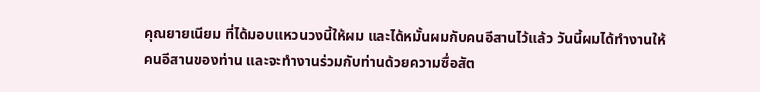คุณยายเนียม ที่ได้มอบแหวนวงนี้ให้ผม และได้หมั้นผมกับคนอีสานไว้แล้ว วันนี้ผมได้ทำงานให้คนอีสานของท่าน และจะทำงานร่วมกับท่านด้วยความซื่อสัต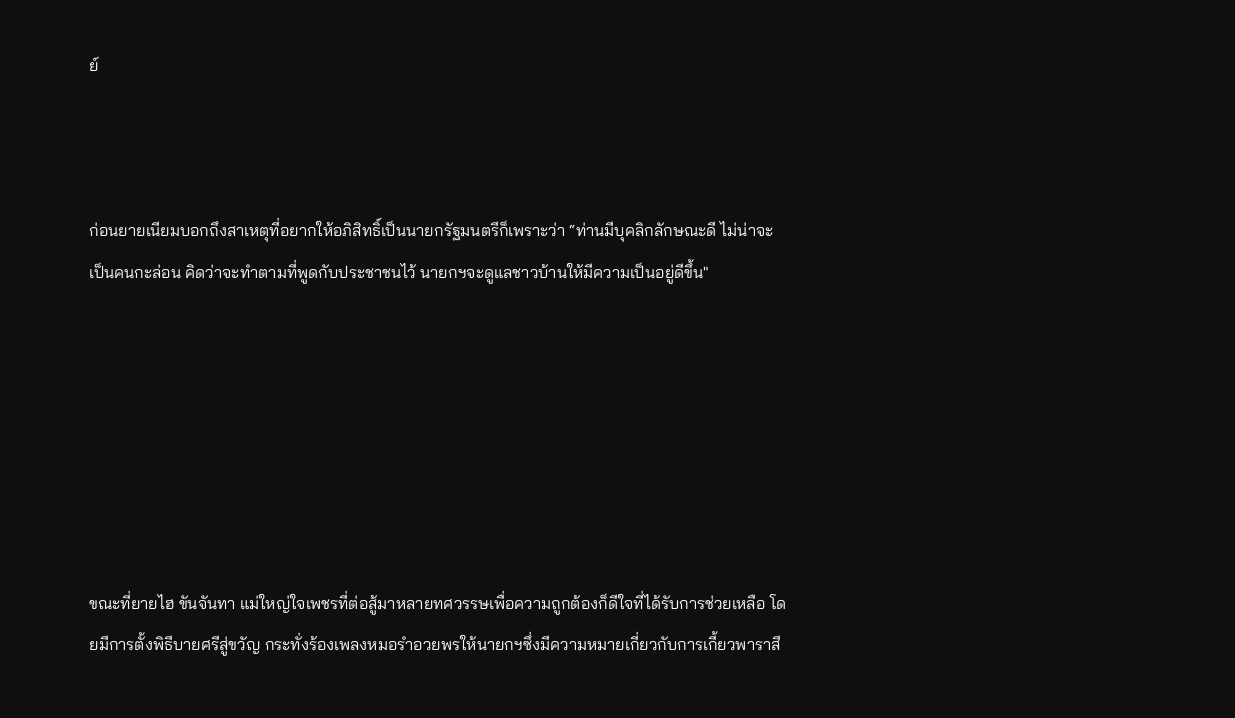ย์



ก่อนยายเนียมบอกถึงสาเหตุที่อยากให้อภิสิทธิ์เป็นนายกรัฐมนตรีก็เพราะว่า “ท่านมีบุคลิกลักษณะดี ไม่น่าจะเป็นคนกะล่อน คิดว่าจะทำตามที่พูดกับประชาชนไว้ นายกฯจะดูแลชาวบ้านให้มีความเป็นอยู่ดีขึ้น"







ขณะที่ยายไฮ ขันจันทา แม่ใหญ่ใจเพชรที่ต่อสู้มาหลายทศวรรษเพื่อความถูกต้องก็ดีใจที่ได้รับการช่วยเหลือ โดยมีการตั้งพิธีบายศรีสู่ขวัญ กระทั่งร้องเพลงหมอรำอวยพรให้นายกฯซึ่งมีความหมายเกี่ยวกับการเกี้ยวพาราสี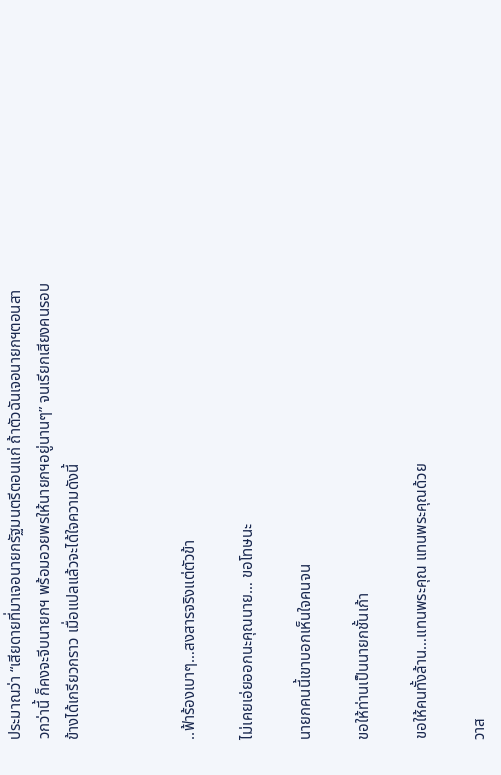ประมาณว่า “เสียดายที่มาเจอนายกรัฐมนตรีตอนแก่ ถ้าตัวฉันเจอนายกฯตอนสาวกว่านี้ ก็คงจะจีบนายกฯ พร้อมอวยพรให้นายกฯอยู่นานๆ” จนเรียกเสียงคนรอบข้างได้เกรียวกราว เมื่อแปลแล้วจะได้ใจความดังนี้



..ฟ้าร้องเบาๆ…สงสารจริงแต่ตัวข้า

ไม่เคยเอ่ยออกนะคุณนาย… ขอโทษนะ

นายกคนนี้เขาบอกเห็นใจคนจน

ขอให้ท่านเป็นนายกชั้นเก้า

ขอให้คนทั้งล้าน…แทนพระคุณ แทนพระคุณด้วย

วาส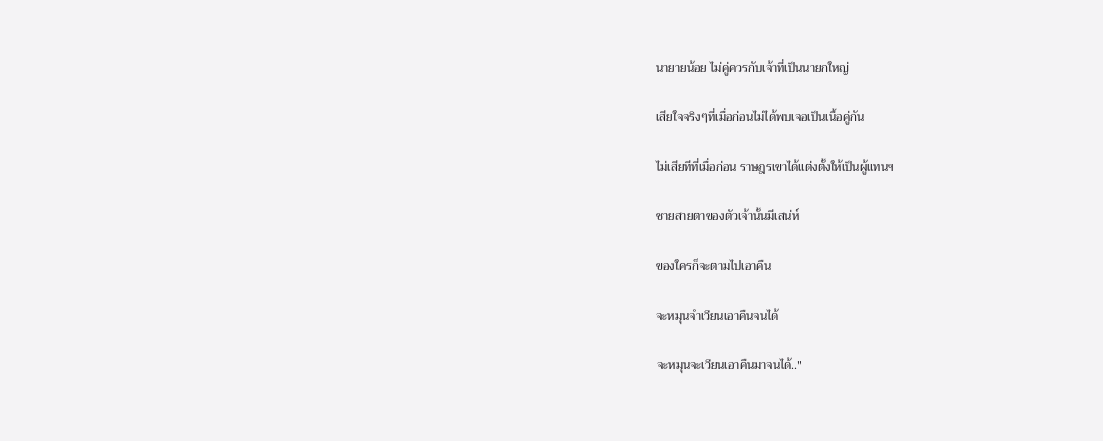นายายน้อย ไม่คู่ควรกับเจ้าที่เป็นนายกใหญ่

เสียใจจริงๆที่เมื่อก่อนไม่ได้พบเจอเป็นเนื้อคู่กัน

ไม่เสียทีที่เมื่อก่อน ราษฎรเขาได้แต่งตั้งให้เป็นผู้แทนฯ

ชายสายตาของตัวเจ้านั้นมีเสน่ห์

ของใครก็จะตามไปเอาคืน

จะหมุนจำเวียนเอาคืนจนได้

จะหมุนจะเวียนเอาคืนมาจนได้.."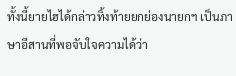ทั้งนี้ยายไฮได้กล่าวทิ้งท้ายยกย่องนายกฯ เป็นภาษาอีสานที่พอจับใจความได้ว่า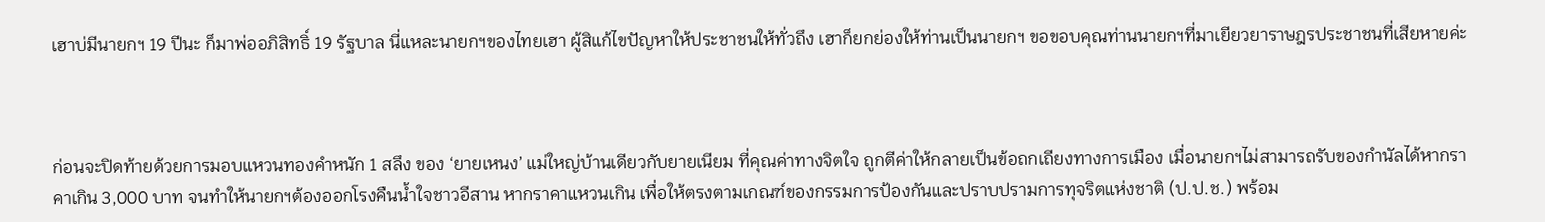เฮาบ่มีนายกฯ 19 ปีนะ ก็มาพ่ออภิสิทธิ์ 19 รัฐบาล นี่แหละนายกฯของไทยเฮา ผู้สิแก้ไขปัญหาให้ประชาชนให้ทั่วถึง เฮาก็ยกย่องให้ท่านเป็นนายกฯ ขอขอบคุณท่านนายกฯที่มาเยียวยาราษฎรประชาชนที่เสียหายค่ะ



ก่อนจะปิดท้ายด้วยการมอบแหวนทองคำหนัก 1 สลึง ของ ‘ยายเหนง’ แม่ใหญ่บ้านเดียวกับยายเนียม ที่คุณค่าทางจิตใจ ถูกตีค่าให้กลายเป็นข้อถกเถียงทางการเมือง เมื่อนายกฯไม่สามารถรับของกำนัลได้หากราคาเกิน 3,000 บาท จนทำให้นายกฯต้องออกโรงคืนน้ำใจชาวอีสาน หากราคาแหวนเกิน เพื่อให้ตรงตามเกณฑ์ของกรรมการป้องกันและปราบปรามการทุจริตแห่งชาติ (ป.ป.ช.) พร้อม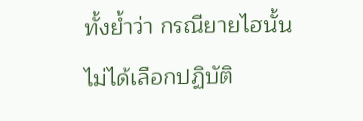ทั้งย้ำว่า กรณียายไฮนั้น ไม่ได้เลือกปฏิบัติ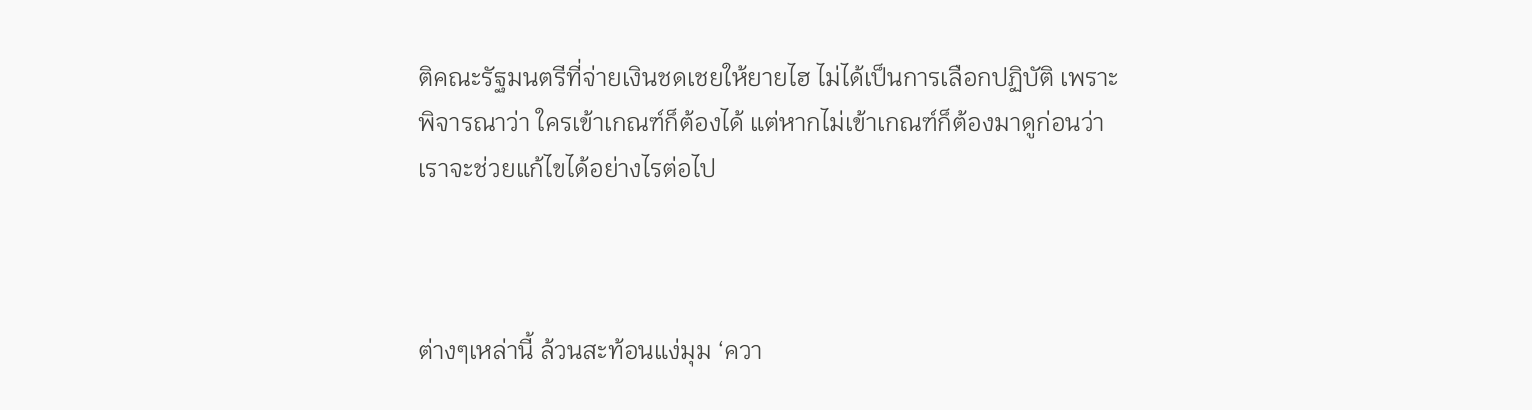ติคณะรัฐมนตรีที่จ่ายเงินชดเชยให้ยายไฮ ไม่ได้เป็นการเลือกปฏิบัติ เพราะพิจารณาว่า ใครเข้าเกณฑ์ก็ต้องได้ แต่หากไม่เข้าเกณฑ์ก็ต้องมาดูก่อนว่า เราจะช่วยแก้ไขได้อย่างไรต่อไป



ต่างๆเหล่านี้ ล้วนสะท้อนแง่มุม ‘ควา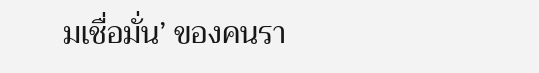มเชื่อมั่น’ ของคนรา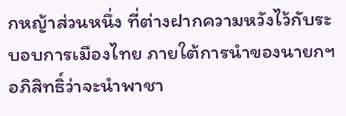กหญ้าส่วนหนึ่ง ที่ต่างฝากความหวังไว้กับระบอบการเมืองไทย ภายใต้การนำของนายกฯอภิสิทธิ์ว่าจะนำพาชา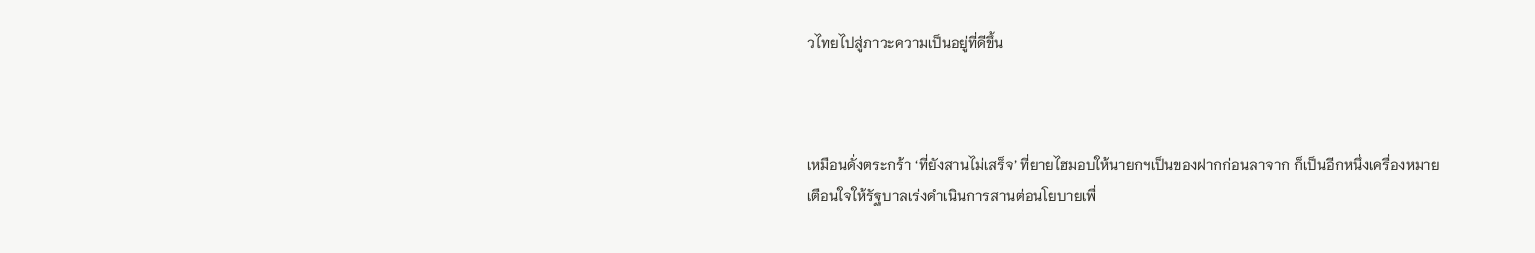วไทยไปสู่ภาวะความเป็นอยู่ที่ดีขึ้น



เหมือนดั่งตระกร้า ‘ที่ยังสานไม่เสร็จ’ ที่ยายไฮมอบให้นายกฯเป็นของฝากก่อนลาจาก ก็เป็นอีกหนึ่งเครื่องหมายเตือนใจให้รัฐบาลเร่งดำเนินการสานต่อนโยบายเพื่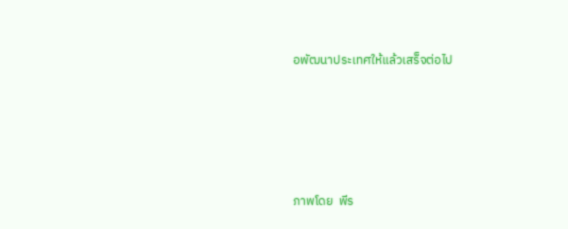อพัฒนาประเทศให้แล้วเสร็จต่อไป





ภาพโดย  พีร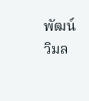พัฒน์ วิมล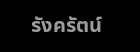รังครัตน์